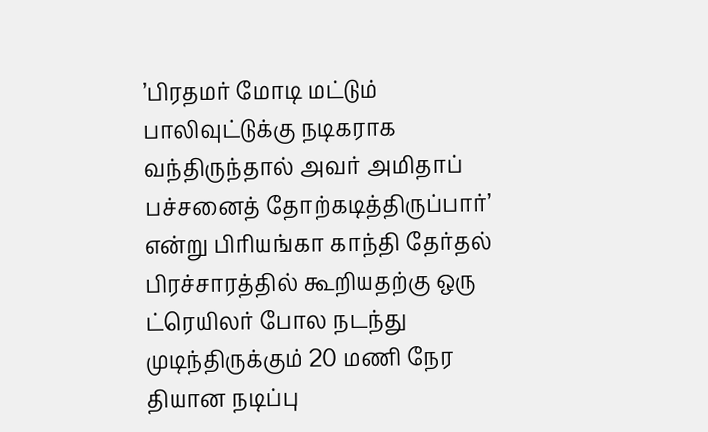’பிரதமர் மோடி மட்டும் பாலிவுட்டுக்கு நடிகராக வந்திருந்தால் அவர் அமிதாப் பச்சனைத் தோற்கடித்திருப்பார்’ என்று பிரியங்கா காந்தி தேர்தல் பிரச்சாரத்தில் கூறியதற்கு ஒரு ட்ரெயிலர் போல நடந்து முடிந்திருக்கும் 20 மணி நேர தியான நடிப்பு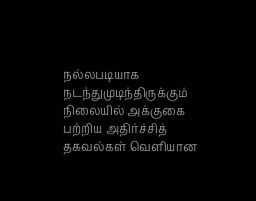நல்லபடியாக நடந்துமுடிந்திருக்கும் நிலையில் அக்குகை பற்றிய அதிர்ச்சித் தகவல்கள் வெளியான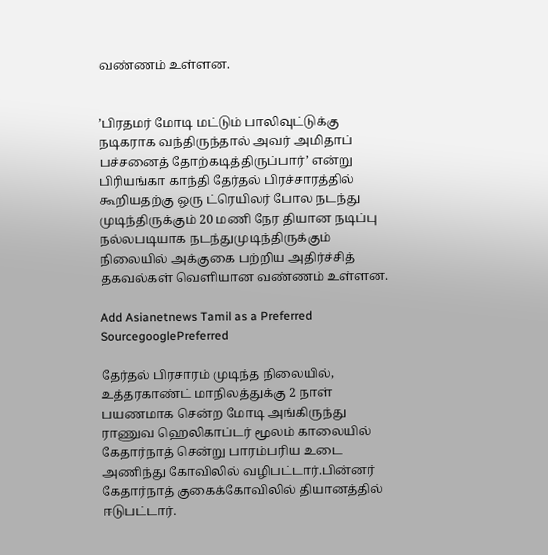வண்ணம் உள்ளன.


’பிரதமர் மோடி மட்டும் பாலிவுட்டுக்கு நடிகராக வந்திருந்தால் அவர் அமிதாப் பச்சனைத் தோற்கடித்திருப்பார்’ என்று பிரியங்கா காந்தி தேர்தல் பிரச்சாரத்தில் கூறியதற்கு ஒரு ட்ரெயிலர் போல நடந்து முடிந்திருக்கும் 20 மணி நேர தியான நடிப்பு நல்லபடியாக நடந்துமுடிந்திருக்கும் நிலையில் அக்குகை பற்றிய அதிர்ச்சித் தகவல்கள் வெளியான வண்ணம் உள்ளன.

Add Asianetnews Tamil as a Preferred SourcegooglePreferred

தேர்தல் பிரசாரம் முடிந்த நிலையில், உத்தரகாண்ட் மாநிலத்துக்கு 2 நாள் பயணமாக சென்ற மோடி அங்கிருந்து ராணுவ ஹெலிகாப்டர் மூலம் காலையில் கேதார்நாத் சென்று பாரம்பரிய உடை அணிந்து கோவிலில் வழிபட்டார்.பின்னர் கேதார்நாத் குகைக்கோவிலில் தியானத்தில் ஈடுபட்டார்.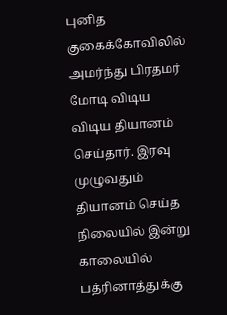புனித குகைக்கோவிலில் அமர்ந்து பிரதமர் மோடி விடிய விடிய தியானம் செய்தார். இரவு முழுவதும் தியானம் செய்த நிலையில் இன்று காலையில் பத்ரினாத்துக்கு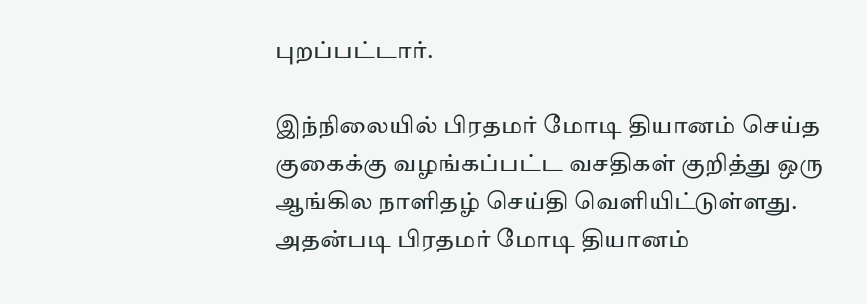புறப்பட்டார்.

இந்நிலையில் பிரதமர் மோடி தியானம் செய்த குகைக்கு வழங்கப்பட்ட வசதிகள் குறித்து ஒரு ஆங்கில நாளிதழ் செய்தி வெளியிட்டுள்ளது. அதன்படி பிரதமர் மோடி தியானம்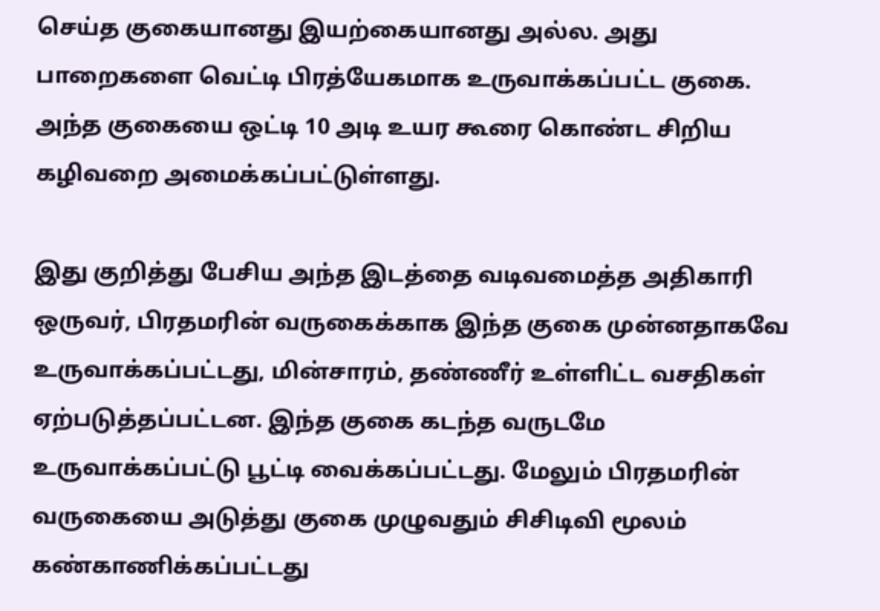செய்த குகையானது இயற்கையானது அல்ல. அது பாறைகளை வெட்டி பிரத்யேகமாக உருவாக்கப்பட்ட குகை. அந்த குகையை ஒட்டி 10 அடி உயர கூரை கொண்ட சிறிய கழிவறை அமைக்கப்பட்டுள்ளது.

இது குறித்து பேசிய அந்த இடத்தை வடிவமைத்த அதிகாரி ஒருவர், பிரதமரின் வருகைக்காக இந்த குகை முன்னதாகவே உருவாக்கப்பட்டது, மின்சாரம், தண்ணீர் உள்ளிட்ட வசதிகள் ஏற்படுத்தப்பட்டன. இந்த குகை கடந்த வருடமே உருவாக்கப்பட்டு பூட்டி வைக்கப்பட்டது. மேலும் பிரதமரின் வருகையை அடுத்து குகை முழுவதும் சிசிடிவி மூலம் கண்காணிக்கப்பட்டது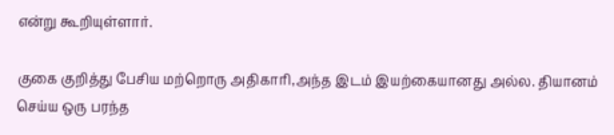என்று கூறியுள்ளார்.

குகை குறித்து பேசிய மற்றொரு அதிகாரி,அந்த இடம் இயற்கையானது அல்ல. தியானம் செய்ய ஒரு பரந்த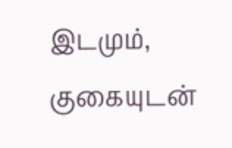இடமும், குகையுடன்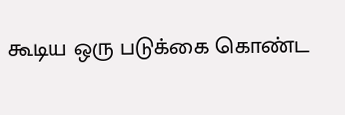கூடிய ஒரு படுக்கை கொண்ட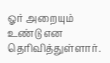ஓர் அறையும் உண்டு என தெரிவித்துள்ளார்.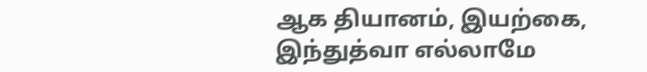ஆக தியானம், இயற்கை, இந்துத்வா எல்லாமே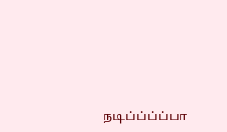நடிப்ப்ப்ப்பா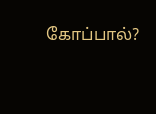கோப்பால்?